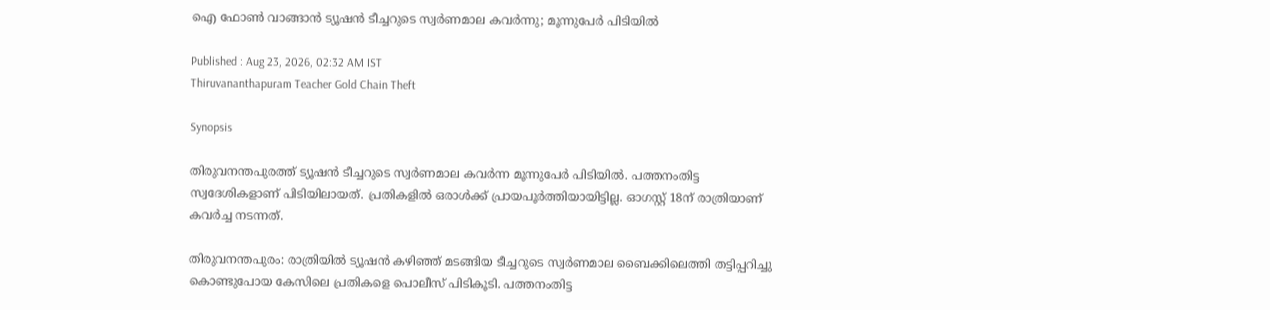ഐ ഫോൺ വാങ്ങാൻ ട്യൂഷൻ ടീച്ചറുടെ സ്വർണമാല കവർന്നു; മൂന്നുപേർ പിടിയിൽ

Published : Aug 23, 2026, 02:32 AM IST
Thiruvananthapuram Teacher Gold Chain Theft

Synopsis

തിരുവനന്തപുരത്ത് ട്യൂഷൻ ടീച്ചറുടെ സ്വർണമാല കവർന്ന മൂന്നുപേർ പിടിയിൽ. പത്തനംതിട്ട സ്വദേശികളാണ് പിടിയിലായത്. പ്രതികളിൽ ഒരാൾക്ക് പ്രായപൂർത്തിയായിട്ടില്ല. ഓഗസ്റ്റ് 18ന് രാത്രിയാണ് കവർച്ച നടന്നത്.

തിരുവനന്തപുരം: രാത്രിയിൽ ട്യൂഷൻ കഴിഞ്ഞ് മടങ്ങിയ ടീച്ചറുടെ സ്വർണമാല ബൈക്കിലെത്തി തട്ടിപ്പറിച്ചു കൊണ്ടുപോയ കേസിലെ പ്രതികളെ പൊലീസ് പിടികൂടി. പത്തനംതിട്ട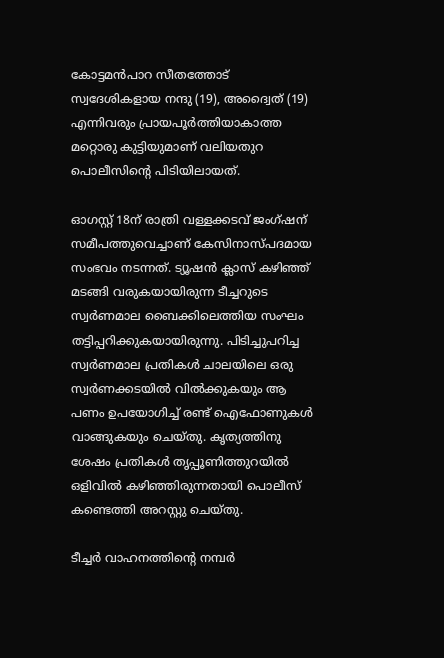കോട്ടമൻപാറ സീതത്തോട് സ്വദേശികളായ നന്ദു (19), അദ്വൈത് (19) എന്നിവരും പ്രായപൂർത്തിയാകാത്ത മറ്റൊരു കുട്ടിയുമാണ് വലിയതുറ പൊലീസിന്റെ പിടിയിലായത്.

ഓഗസ്റ്റ് 18ന് രാത്രി വള്ളക്കടവ് ജംഗ്ഷന് സമീപത്തുവെച്ചാണ് കേസിനാസ്പദമായ സംഭവം നടന്നത്. ട്യൂഷൻ ക്ലാസ് കഴിഞ്ഞ് മടങ്ങി വരുകയായിരുന്ന ടീച്ചറുടെ സ്വർണമാല ബൈക്കിലെത്തിയ സംഘം തട്ടിപ്പറിക്കുകയായിരുന്നു. പിടിച്ചുപറിച്ച സ്വർണമാല പ്രതികൾ ചാലയിലെ ഒരു സ്വർണക്കടയിൽ വിൽക്കുകയും ആ പണം ഉപയോഗിച്ച് രണ്ട് ഐഫോണുകൾ വാങ്ങുകയും ചെയ്തു. കൃത്യത്തിനു ശേഷം പ്രതികൾ തൃപ്പൂണിത്തുറയിൽ ഒളിവിൽ കഴിഞ്ഞിരുന്നതായി പൊലീസ് കണ്ടെത്തി അറസ്റ്റു ചെയ്തു.

ടീച്ചർ വാഹനത്തിൻ്റെ നമ്പർ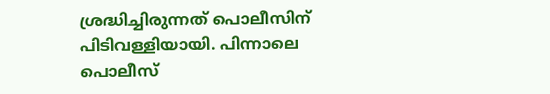ശ്രദ്ധിച്ചിരുന്നത് പൊലീസിന് പിടിവള്ളിയായി. പിന്നാലെ പൊലീസ്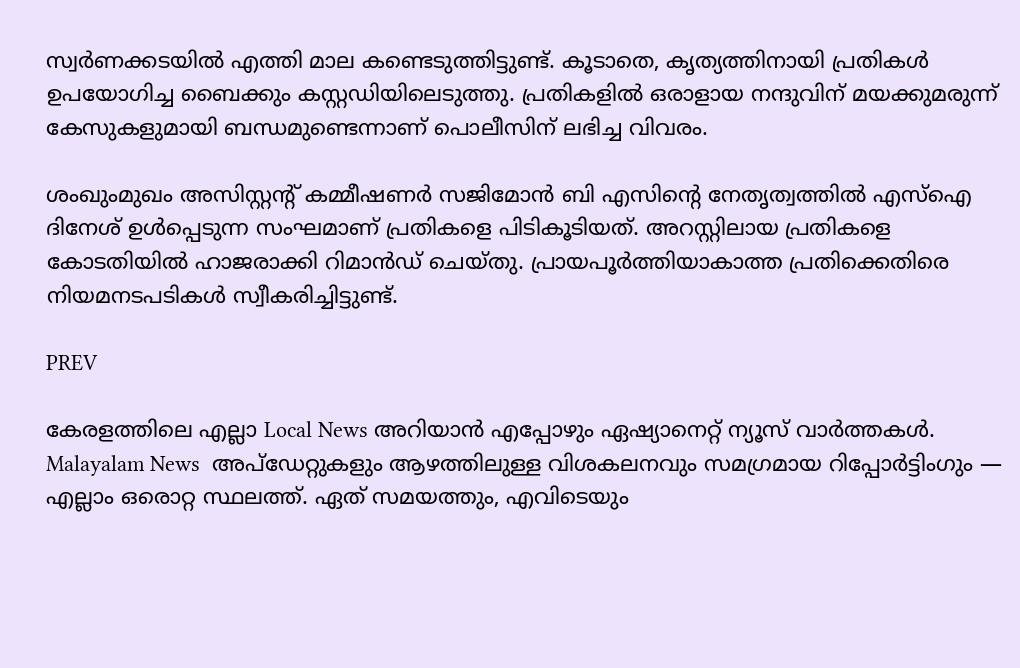സ്വർണക്കടയിൽ എത്തി മാല കണ്ടെടുത്തിട്ടുണ്ട്. കൂടാതെ, കൃത്യത്തിനായി പ്രതികൾ ഉപയോഗിച്ച ബൈക്കും കസ്റ്റഡിയിലെടുത്തു. പ്രതികളിൽ ഒരാളായ നന്ദുവിന് മയക്കുമരുന്ന് കേസുകളുമായി ബന്ധമുണ്ടെന്നാണ് പൊലീസിന് ലഭിച്ച വിവരം.

ശംഖുംമുഖം അസിസ്റ്റന്റ് കമ്മീഷണർ സജിമോൻ ബി എസിന്റെ നേതൃത്വത്തിൽ എസ്ഐ ദിനേശ് ഉൾപ്പെടുന്ന സംഘമാണ് പ്രതികളെ പിടികൂടിയത്. അറസ്റ്റിലായ പ്രതികളെ കോടതിയിൽ ഹാജരാക്കി റിമാൻഡ് ചെയ്തു. പ്രായപൂർത്തിയാകാത്ത പ്രതിക്കെതിരെ നിയമനടപടികൾ സ്വീകരിച്ചിട്ടുണ്ട്.

PREV

കേരളത്തിലെ എല്ലാ Local News അറിയാൻ എപ്പോഴും ഏഷ്യാനെറ്റ് ന്യൂസ് വാർത്തകൾ. Malayalam News  അപ്‌ഡേറ്റുകളും ആഴത്തിലുള്ള വിശകലനവും സമഗ്രമായ റിപ്പോർട്ടിംഗും — എല്ലാം ഒരൊറ്റ സ്ഥലത്ത്. ഏത് സമയത്തും, എവിടെയും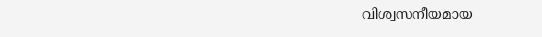വിശ്വസനീയമായ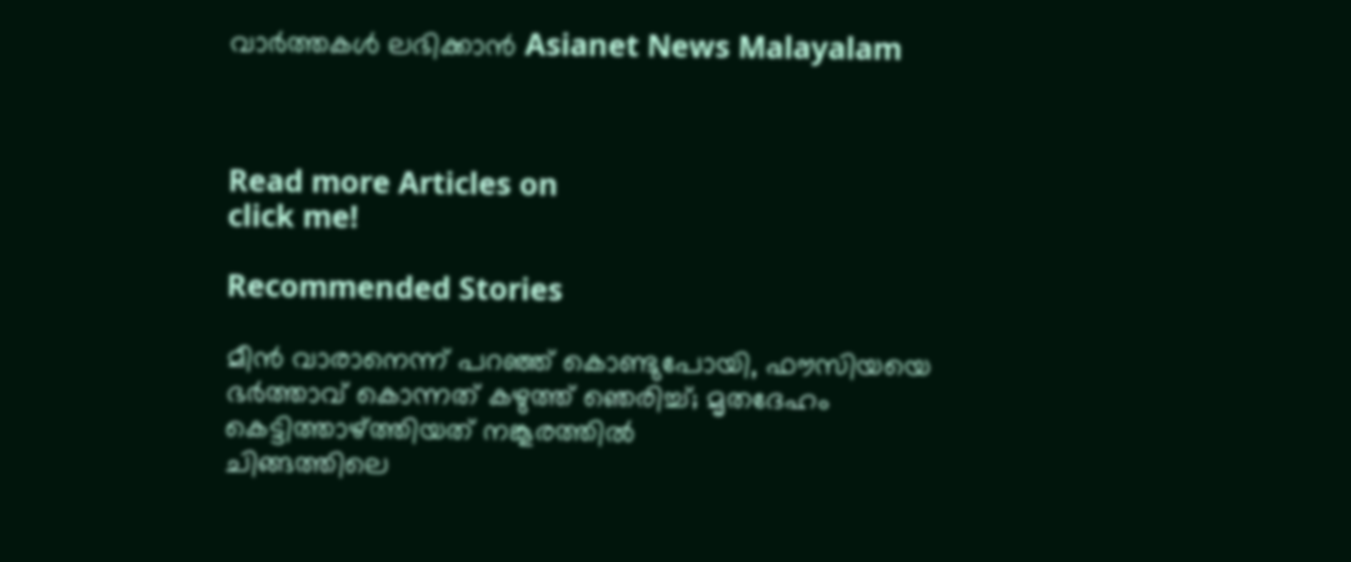വാർത്തകൾ ലഭിക്കാൻ Asianet News Malayalam



Read more Articles on
click me!

Recommended Stories

മീൻ വാരാനെന്ന് പറഞ്ഞ് കൊണ്ടുപോയി, ഫൗസിയയെ ഭർത്താവ് കൊന്നത് കഴുത്ത് ഞെരിച്ച്; മൃതദേഹം കെട്ടിത്താഴ്ത്തിയത് നങ്കൂരത്തിൽ
ചിങ്ങത്തിലെ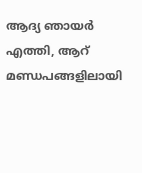ആദ്യ ഞായർ എത്തി, ആറ് മണ്ഡപങ്ങളിലായി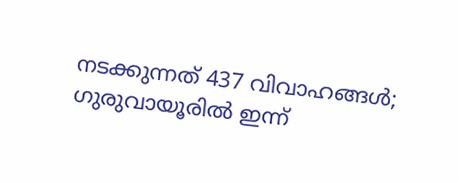നടക്കുന്നത് 437 വിവാഹങ്ങൾ; ഗുരുവായൂരിൽ ഇന്ന്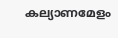കല്യാണമേളം